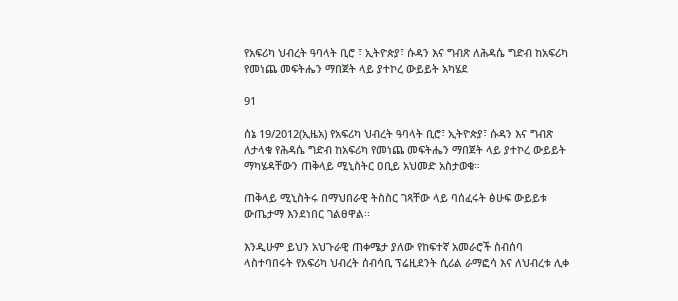የአፍሪካ ህብረት ዓባላት ቢሮ ፣ ኢትዮጵያ፣ ሱዳን እና ግብጽ ለሕዳሴ ግድብ ከአፍሪካ የመነጨ መፍትሔን ማበጀት ላይ ያተኮረ ውይይት አካሄደ

91

ሰኔ 19/2012(ኢዜአ) የአፍሪካ ህብረት ዓባላት ቢሮ፣ ኢትዮጵያ፣ ሱዳን እና ግብጽ ለታላቁ የሕዳሴ ግድብ ከአፍሪካ የመነጨ መፍትሔን ማበጀት ላይ ያተኮረ ውይይት ማካሄዳቸውን ጠቅላይ ሚኒስትር ዐቢይ አህመድ አስታወቁ።

ጠቅላይ ሚኒስትሩ በማህበራዊ ትስስር ገጻቸው ላይ ባሰፈሩት ፅሁፍ ውይይቱ ውጤታማ እንደነበር ገልፀዋል፡፡

እንዲሁም ይህን አህጉራዊ ጠቀሜታ ያለው የከፍተኛ አመራሮች ስብሰባ ላስተባበሩት የአፍሪካ ህብረት ሰብሳቢ ፕሬዚደንት ሲሪል ራማፎሳ እና ለህብረቱ ሊቀ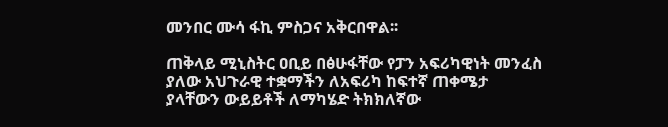መንበር ሙሳ ፋኪ ምስጋና አቅርበዋል፡፡

ጠቅላይ ሚኒስትር ዐቢይ በፅሁፋቸው የፓን አፍሪካዊነት መንፈስ ያለው አህጉራዊ ተቋማችን ለአፍሪካ ከፍተኛ ጠቀሜታ ያላቸውን ውይይቶች ለማካሄድ ትክክለኛው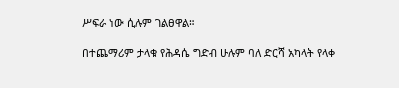ሥፍራ ነው ሲሉም ገልፀዋል።

በተጨማሪም ታላቁ የሕዳሴ ግድብ ሁሉም ባለ ድርሻ አካላት የላቀ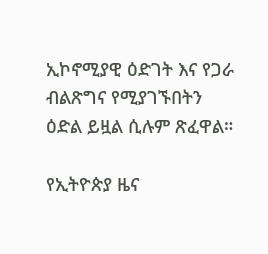ኢኮኖሚያዊ ዕድገት እና የጋራ ብልጽግና የሚያገኙበትን ዕድል ይዟል ሲሉም ጽፈዋል።

የኢትዮጵያ ዜና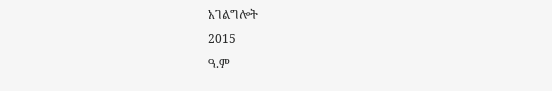አገልግሎት
2015
ዓ.ም